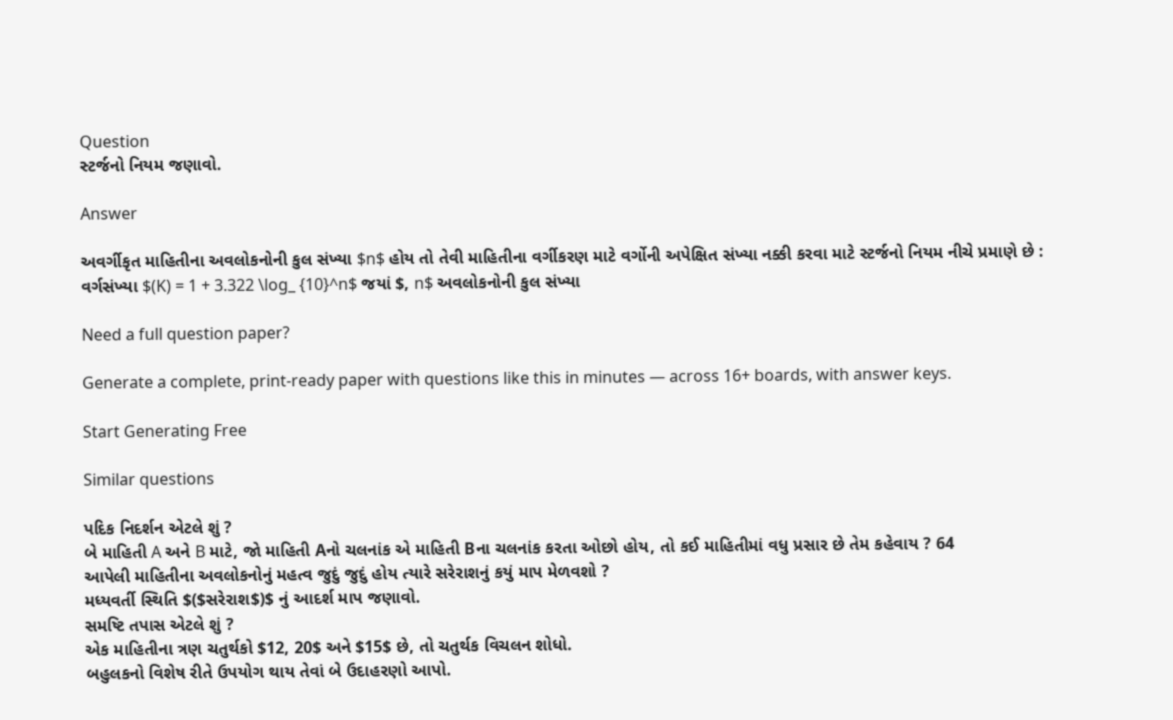Question
સ્ટર્જનો નિયમ જણાવો.

Answer

અવર્ગીકૃત માહિતીના અવલોકનોની કુલ સંખ્યા $n$ હોય તો તેવી માહિતીના વર્ગીકરણ માટે વર્ગોની અપેક્ષિત સંખ્યા નક્કી કરવા માટે સ્ટર્જનો નિયમ નીચે પ્રમાણે છે :
વર્ગસંખ્યા $(K) = 1 + 3.322 \log_ {10}^n$ જયાં $, n$ અવલોકનોની કુલ સંખ્યા

Need a full question paper?

Generate a complete, print-ready paper with questions like this in minutes — across 16+ boards, with answer keys.

Start Generating Free

Similar questions

પદિક નિદર્શન એટલે શું ?
બે માહિતી A અને B માટે, જો માહિતી Aનો ચલનાંક એ માહિતી Bના ચલનાંક કરતા ઓછો હોય, તો કઈ માહિતીમાં વધુ પ્રસાર છે તેમ કહેવાય ? 64
આપેલી માહિતીના અવલોકનોનું મહત્વ જુદું જુદું હોય ત્યારે સરેરાશનું કયું માપ મેળવશો ?
મધ્યવર્તી સ્થિતિ $($સરેરાશ$)$ નું આદર્શ માપ જણાવો.
સમષ્ટિ તપાસ એટલે શું ?
એક માહિતીના ત્રણ ચતુર્થકો $12, 20$ અને $15$ છે, તો ચતુર્થક વિચલન શોધો.
બહુલકનો વિશેષ રીતે ઉપયોગ થાય તેવાં બે ઉદાહરણો આપો.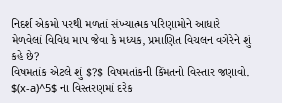નિદર્શ એકમો પરથી મળતાં સંખ્યાત્મક પરિણામોને આધારે મેળવેલાં વિવિધ માપ જેવા કે મધ્યક, પ્રમાણિત વિચલન વગેરેને શું કહે છે?
વિષમતાંક એટલે શું $?$ વિષમતાંકની કિંમતનો વિસ્તાર જણાવો.
$(x-a)^5$ ના વિસ્તરણમાં દરેક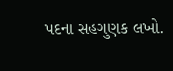પદના સહગુણક લખો.